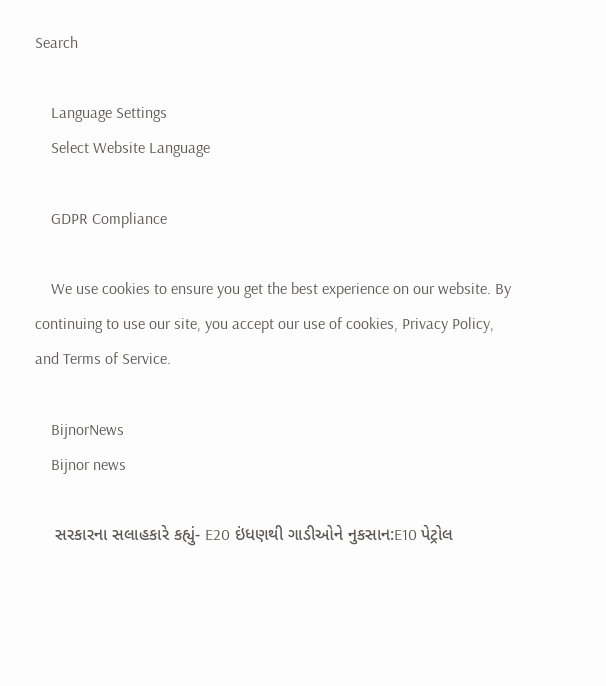Search

    Language Settings
    Select Website Language

    GDPR Compliance

    We use cookies to ensure you get the best experience on our website. By continuing to use our site, you accept our use of cookies, Privacy Policy, and Terms of Service.

    BijnorNews
    Bijnor news

    સરકારના સલાહકારે કહ્યું- E20 ઇંધણથી ગાડીઓને નુકસાન:E10 પેટ્રોલ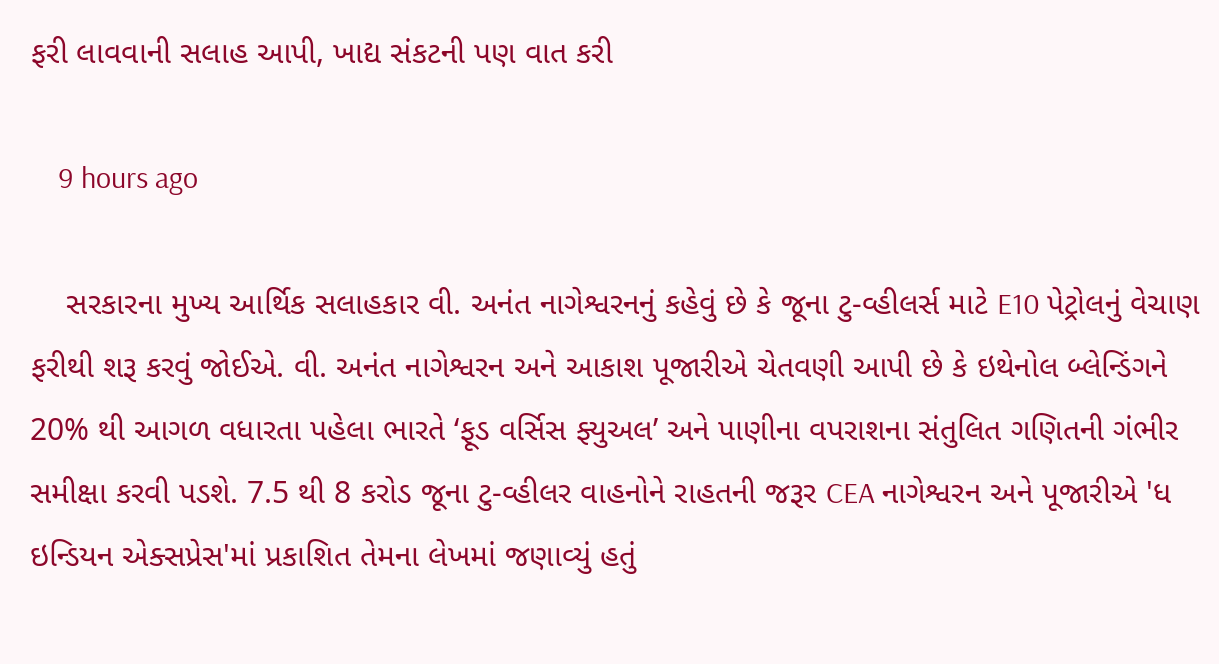ફરી લાવવાની સલાહ આપી, ખાદ્ય સંકટની પણ વાત કરી

    9 hours ago

    સરકારના મુખ્ય આર્થિક સલાહકાર વી. અનંત નાગેશ્વરનનું કહેવું છે કે જૂના ટુ-વ્હીલર્સ માટે E10 પેટ્રોલનું વેચાણ ફરીથી શરૂ કરવું જોઈએ. વી. અનંત નાગેશ્વરન અને આકાશ પૂજારીએ ચેતવણી આપી છે કે ઇથેનોલ બ્લેન્ડિંગને 20% થી આગળ વધારતા પહેલા ભારતે ‘ફૂડ વર્સિસ ફ્યુઅલ’ અને પાણીના વપરાશના સંતુલિત ગણિતની ગંભીર સમીક્ષા કરવી પડશે. 7.5 થી 8 કરોડ જૂના ટુ-વ્હીલર વાહનોને રાહતની જરૂર CEA નાગેશ્વરન અને પૂજારીએ 'ધ ઇન્ડિયન એક્સપ્રેસ'માં પ્રકાશિત તેમના લેખમાં જણાવ્યું હતું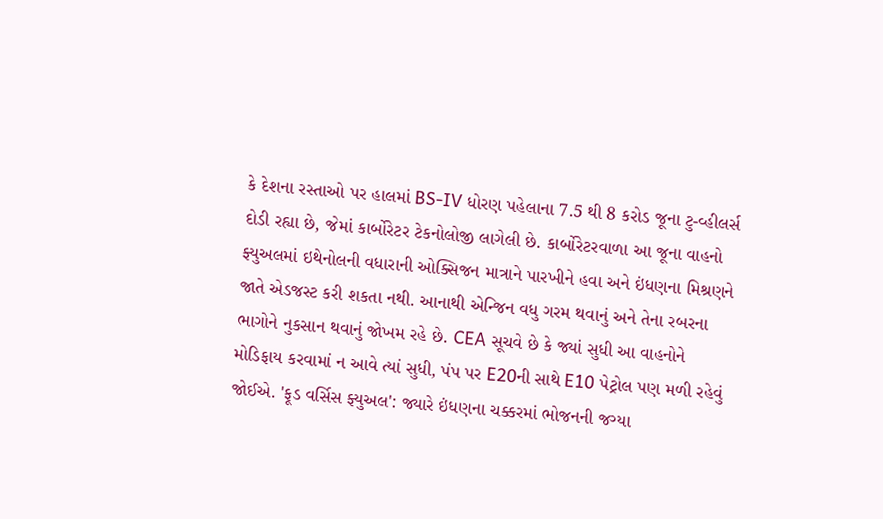કે દેશના રસ્તાઓ પર હાલમાં BS-IV ધોરણ પહેલાના 7.5 થી 8 કરોડ જૂના ટુ-વ્હીલર્સ દોડી રહ્યા છે, જેમાં કાર્બોરેટર ટેકનોલોજી લાગેલી છે. કાર્બોરેટરવાળા આ જૂના વાહનો ફ્યુઅલમાં ઇથેનોલની વધારાની ઓક્સિજન માત્રાને પારખીને હવા અને ઇંધણના મિશ્રણને જાતે એડજસ્ટ કરી શકતા નથી. આનાથી એન્જિન વધુ ગરમ થવાનું અને તેના રબરના ભાગોને નુકસાન થવાનું જોખમ રહે છે. CEA સૂચવે છે કે જ્યાં સુધી આ વાહનોને મોડિફાય કરવામાં ન આવે ત્યાં સુધી, પંપ પર E20ની સાથે E10 પેટ્રોલ પણ મળી રહેવું જોઈએ. 'ફૂડ વર્સિસ ફ્યુઅલ': જ્યારે ઇંધણના ચક્કરમાં ભોજનની જગ્યા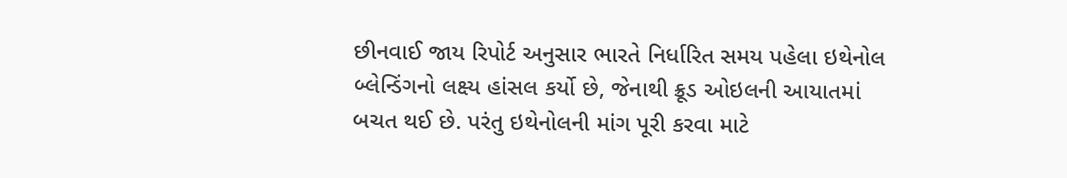છીનવાઈ જાય રિપોર્ટ અનુસાર ભારતે નિર્ધારિત સમય પહેલા ઇથેનોલ બ્લેન્ડિંગનો લક્ષ્ય હાંસલ કર્યો છે, જેનાથી ક્રૂડ ઓઇલની આયાતમાં બચત થઈ છે. પરંતુ ઇથેનોલની માંગ પૂરી કરવા માટે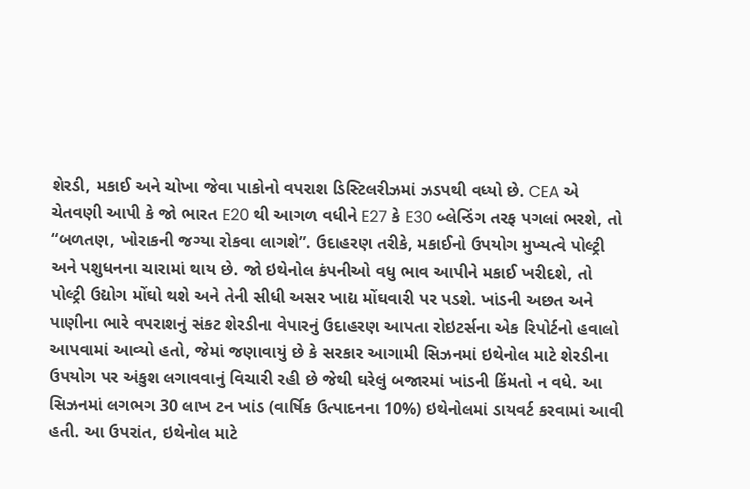શેરડી, મકાઈ અને ચોખા જેવા પાકોનો વપરાશ ડિસ્ટિલરીઝમાં ઝડપથી વધ્યો છે. CEA એ ચેતવણી આપી કે જો ભારત E20 થી આગળ વધીને E27 કે E30 બ્લેન્ડિંગ તરફ પગલાં ભરશે, તો “બળતણ, ખોરાકની જગ્યા રોકવા લાગશે”. ઉદાહરણ તરીકે, મકાઈનો ઉપયોગ મુખ્યત્વે પોલ્ટ્રી અને પશુધનના ચારામાં થાય છે. જો ઇથેનોલ કંપનીઓ વધુ ભાવ આપીને મકાઈ ખરીદશે, તો પોલ્ટ્રી ઉદ્યોગ મોંઘો થશે અને તેની સીધી અસર ખાદ્ય મોંઘવારી પર પડશે. ખાંડની અછત અને પાણીના ભારે વપરાશનું સંકટ શેરડીના વેપારનું ઉદાહરણ આપતા રોઇટર્સના એક રિપોર્ટનો હવાલો આપવામાં આવ્યો હતો, જેમાં જણાવાયું છે કે સરકાર આગામી સિઝનમાં ઇથેનોલ માટે શેરડીના ઉપયોગ પર અંકુશ લગાવવાનું વિચારી રહી છે જેથી ઘરેલું બજારમાં ખાંડની કિંમતો ન વધે. આ સિઝનમાં લગભગ 30 લાખ ટન ખાંડ (વાર્ષિક ઉત્પાદનના 10%) ઇથેનોલમાં ડાયવર્ટ કરવામાં આવી હતી. આ ઉપરાંત, ઇથેનોલ માટે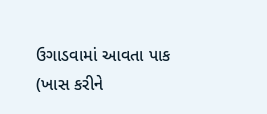ઉગાડવામાં આવતા પાક (ખાસ કરીને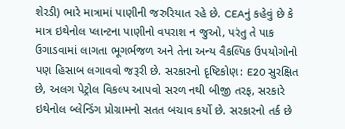શેરડી) ભારે માત્રામાં પાણીની જરુરિયાત રહે છે. CEAનું કહેવું છે કે માત્ર ઇથેનોલ પ્લાન્ટના પાણીનો વપરાશ ન જુઓ, પરંતુ તે પાક ઉગાડવામાં લાગતા ભૂગર્ભજળ અને તેના અન્ય વૈકલ્પિક ઉપયોગોનો પણ હિસાબ લગાવવો જરૂરી છે. સરકારનો દૃષ્ટિકોણ: E20 સુરક્ષિત છે, અલગ પેટ્રોલ વિકલ્પ આપવો સરળ નથી બીજી તરફ, સરકારે ઇથેનોલ બ્લેન્ડિંગ પ્રોગ્રામનો સતત બચાવ કર્યો છે. સરકારનો તર્ક છે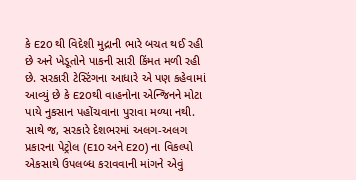કે E20 થી વિદેશી મુદ્રાની ભારે બચત થઈ રહી છે અને ખેડૂતોને પાકની સારી કિંમત મળી રહી છે. સરકારી ટેસ્ટિંગના આધારે એ પણ કહેવામાં આવ્યું છે કે E20થી વાહનોના એન્જિનને મોટા પાયે નુકસાન પહોંચવાના પુરાવા મળ્યા નથી. સાથે જ, સરકારે દેશભરમાં અલગ-અલગ પ્રકારના પેટ્રોલ (E10 અને E20) ના વિકલ્પો એકસાથે ઉપલબ્ધ કરાવવાની માંગને એવું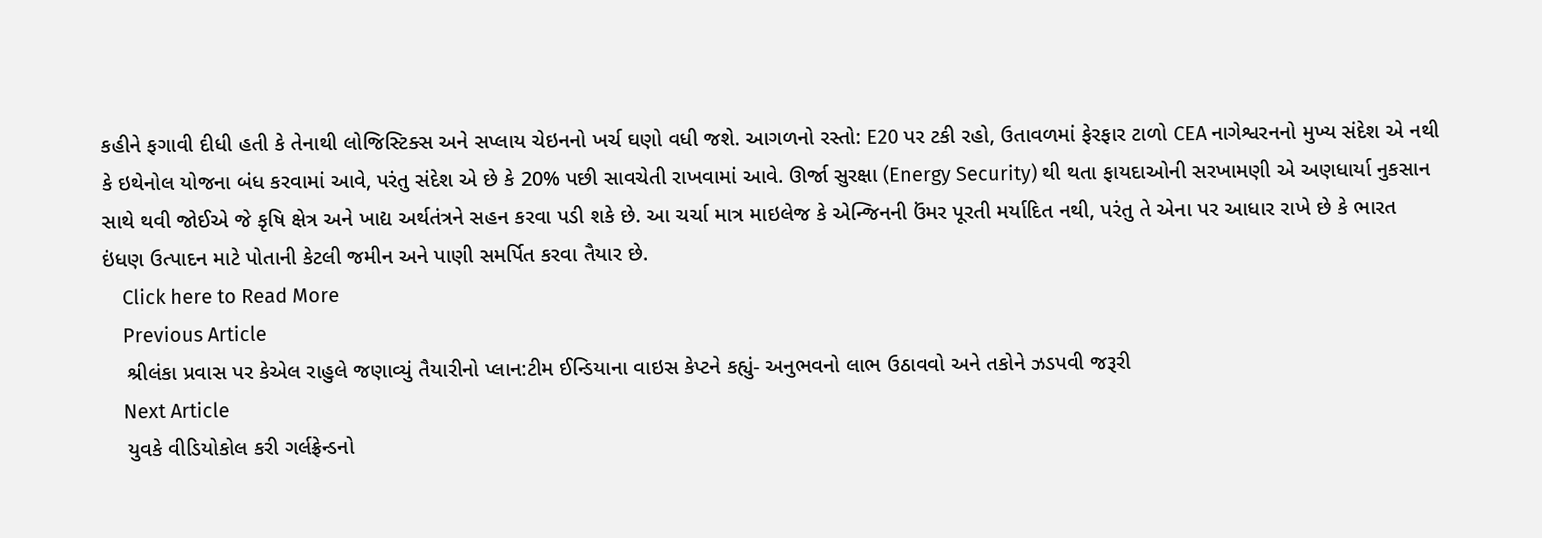કહીને ફગાવી દીધી હતી કે તેનાથી લોજિસ્ટિક્સ અને સપ્લાય ચેઇનનો ખર્ચ ઘણો વધી જશે. આગળનો રસ્તો: E20 પર ટકી રહો, ઉતાવળમાં ફેરફાર ટાળો CEA નાગેશ્વરનનો મુખ્ય સંદેશ એ નથી કે ઇથેનોલ યોજના બંધ કરવામાં આવે, પરંતુ સંદેશ એ છે કે 20% પછી સાવચેતી રાખવામાં આવે. ઊર્જા સુરક્ષા (Energy Security) થી થતા ફાયદાઓની સરખામણી એ અણધાર્યા નુકસાન સાથે થવી જોઈએ જે કૃષિ ક્ષેત્ર અને ખાદ્ય અર્થતંત્રને સહન કરવા પડી શકે છે. આ ચર્ચા માત્ર માઇલેજ કે એન્જિનની ઉંમર પૂરતી મર્યાદિત નથી, પરંતુ તે એના પર આધાર રાખે છે કે ભારત ઇંધણ ઉત્પાદન માટે પોતાની કેટલી જમીન અને પાણી સમર્પિત કરવા તૈયાર છે.
    Click here to Read More
    Previous Article
    શ્રીલંકા પ્રવાસ પર કેએલ રાહુલે જણાવ્યું તૈયારીનો પ્લાન:ટીમ ઈન્ડિયાના વાઇસ કેપ્ટને કહ્યું- અનુભવનો લાભ ઉઠાવવો અને તકોને ઝડપવી જરૂરી
    Next Article
    યુવકે વીડિયોકોલ કરી ગર્લફ્રેન્ડનો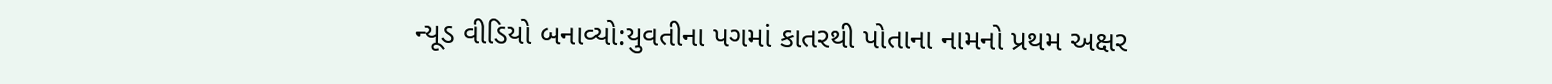ન્યૂડ વીડિયો બનાવ્યો:યુવતીના પગમાં કાતરથી પોતાના નામનો પ્રથમ અક્ષર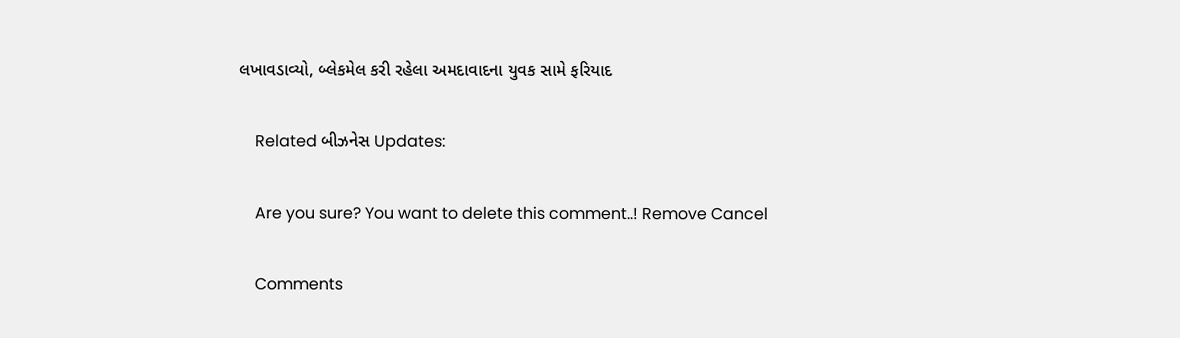લખાવડાવ્યો, બ્લેકમેલ કરી રહેલા અમદાવાદના યુવક સામે ફરિયાદ

    Related બીઝનેસ Updates:

    Are you sure? You want to delete this comment..! Remove Cancel

    Comments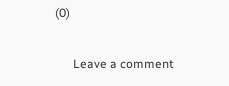(0)

      Leave a comment